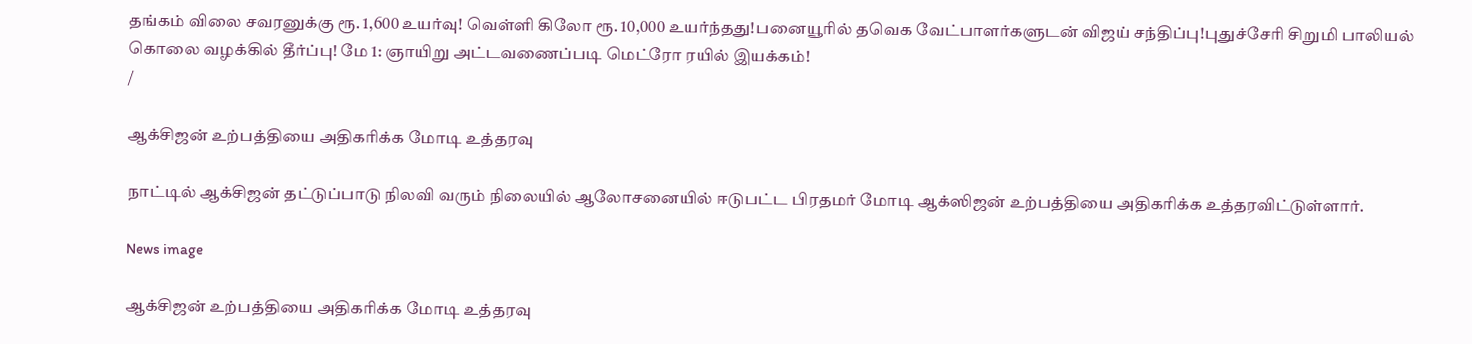தங்கம் விலை சவரனுக்கு ரூ. 1,600 உயர்வு! வெள்ளி கிலோ ரூ. 10,000 உயர்ந்தது!பனையூரில் தவெக வேட்பாளர்களுடன் விஜய் சந்திப்பு!புதுச்சேரி சிறுமி பாலியல் கொலை வழக்கில் தீர்ப்பு! மே 1: ஞாயிறு அட்டவணைப்படி மெட்ரோ ரயில் இயக்கம்!
/

ஆக்சிஜன் உற்பத்தியை அதிகரிக்க மோடி உத்தரவு

நாட்டில் ஆக்சிஜன் தட்டுப்பாடு நிலவி வரும் நிலையில் ஆலோசனையில் ஈடுபட்ட பிரதமர் மோடி ஆக்ஸிஜன் உற்பத்தியை அதிகரிக்க உத்தரவிட்டுள்ளார்.

News image

ஆக்சிஜன் உற்பத்தியை அதிகரிக்க மோடி உத்தரவு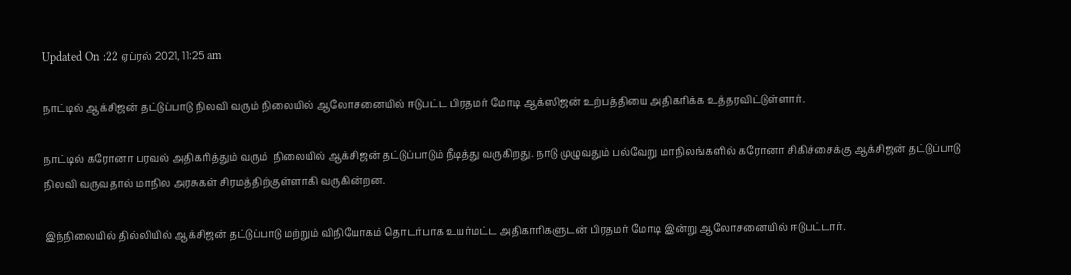Updated On :22 ஏப்ரல் 2021, 11:25 am

நாட்டில் ஆக்சிஜன் தட்டுப்பாடு நிலவி வரும் நிலையில் ஆலோசனையில் ஈடுபட்ட பிரதமர் மோடி ஆக்ஸிஜன் உற்பத்தியை அதிகரிக்க உத்தரவிட்டுள்ளார்.

நாட்டில் கரோனா பரவல் அதிகரித்தும் வரும்  நிலையில் ஆக்சிஜன் தட்டுப்பாடும் நீடித்து வருகிறது. நாடு முழுவதும் பல்வேறு மாநிலங்களில் கரோனா சிகிச்சைக்கு ஆக்சிஜன் தட்டுப்பாடு நிலவி வருவதால் மாநில அரசுகள் சிரமத்திற்குள்ளாகி வருகின்றன.

இந்நிலையில் தில்லியில் ஆக்சிஜன் தட்டுப்பாடு மற்றும் விநியோகம் தொடர்பாக உயர்மட்ட அதிகாரிகளுடன் பிரதமர் மோடி இன்று ஆலோசனையில் ஈடுபட்டார்.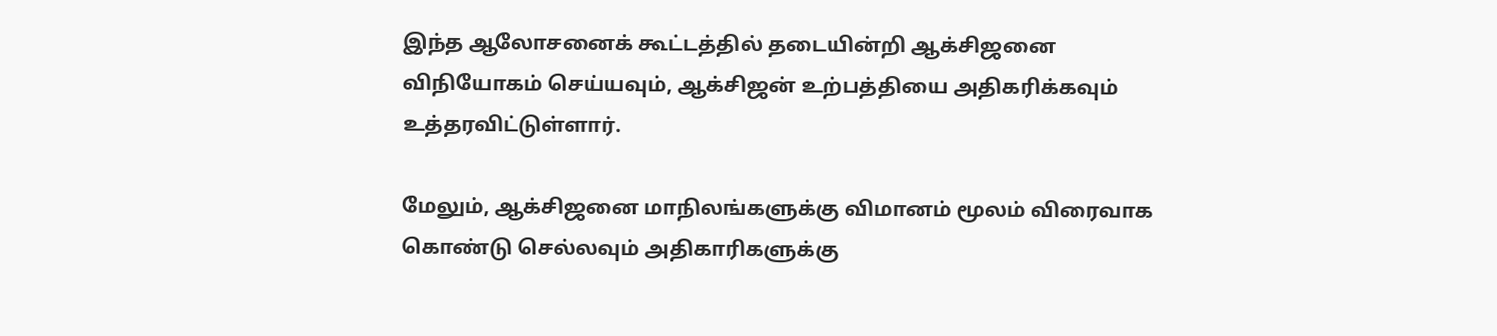இந்த ஆலோசனைக் கூட்டத்தில் தடையின்றி ஆக்சிஜனை விநியோகம் செய்யவும், ஆக்சிஜன் உற்பத்தியை அதிகரிக்கவும் உத்தரவிட்டுள்ளார்.

மேலும், ஆக்சிஜனை மாநிலங்களுக்கு விமானம் மூலம் விரைவாக கொண்டு செல்லவும் அதிகாரிகளுக்கு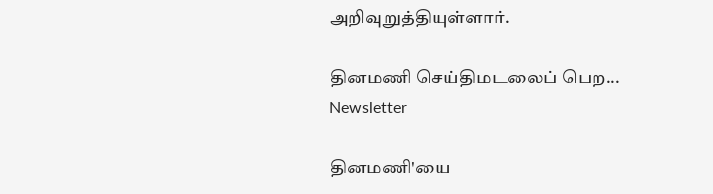அறிவுறுத்தியுள்ளார்.

தினமணி செய்திமடலைப் பெற... Newsletter

தினமணி'யை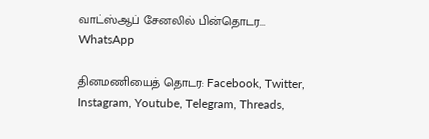வாட்ஸ்ஆப் சேனலில் பின்தொடர... WhatsApp

தினமணியைத் தொடர: Facebook, Twitter, Instagram, Youtube, Telegram, Threads,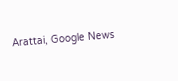Arattai, Google News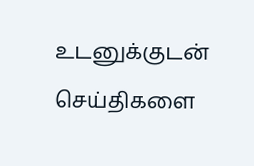உடனுக்குடன் செய்திகளை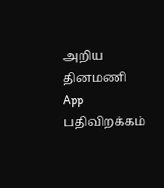அறிய தினமணி App பதிவிறக்கம்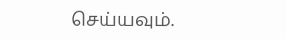செய்யவும்.